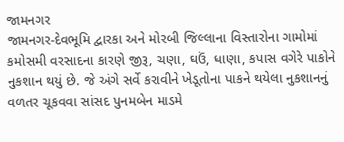જામનગર
જામનગર-દેવભૂમિ દ્વારકા અને મોરબી જિલ્લાના વિસ્તારોના ગામોમાં કમોસમી વરસાદના કારણે જીરૂ, ચણા, ઘઉં, ધાણા, કપાસ વગેરે પાકોને નુકશાન થયું છે. જે અંગે સર્વે કરાવીને ખેડૂતોના પાકને થયેલા નુકશાનનું વળતર ચૂકવવા સાંસદ પુનમબેન માડમે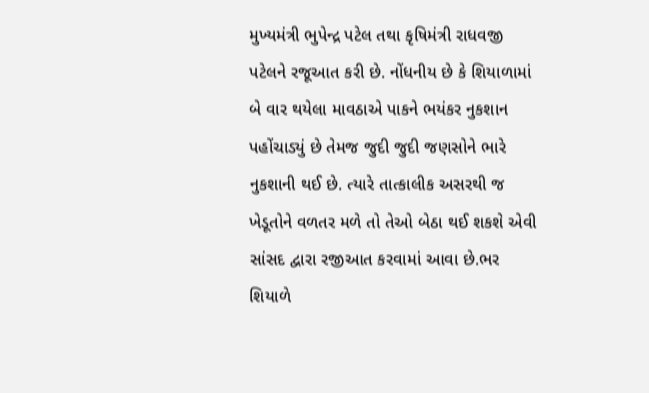મુખ્યમંત્રી ભુપેન્દ્ર પટેલ તથા કૃષિમંત્રી રાધવજી પટેલને રજૂઆત કરી છે. નોંધનીય છે કે શિયાળામાં બે વાર થયેલા માવઠાએ પાકને ભયંકર નુકશાન પહોંચાડ્યું છે તેમજ જુદી જુદી જણસોને ભારે નુકશાની થઈ છે. ત્યારે તાત્કાલીક અસરથી જ ખેડૂતોને વળતર મળે તો તેઓ બેઠા થઈ શકશે એવી સાંસદ દ્વારા રજીઆત કરવામાં આવા છે.ભર શિયાળે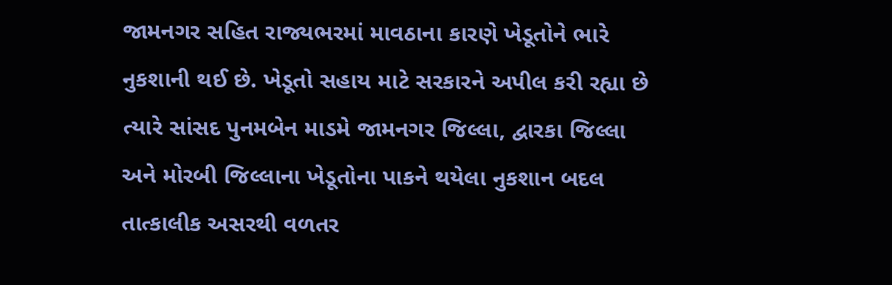જામનગર સહિત રાજ્યભરમાં માવઠાના કારણે ખેડૂતોને ભારે નુકશાની થઈ છે. ખેડૂતો સહાય માટે સરકારને અપીલ કરી રહ્યા છે ત્યારે સાંસદ પુનમબેન માડમે જામનગર જિલ્લા, દ્વારકા જિલ્લા અને મોરબી જિલ્લાના ખેડૂતોના પાકને થયેલા નુકશાન બદલ તાત્કાલીક અસરથી વળતર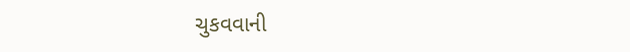ચુકવવાની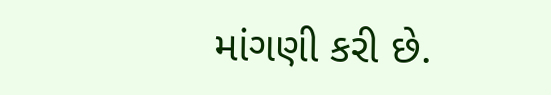માંગણી કરી છે.